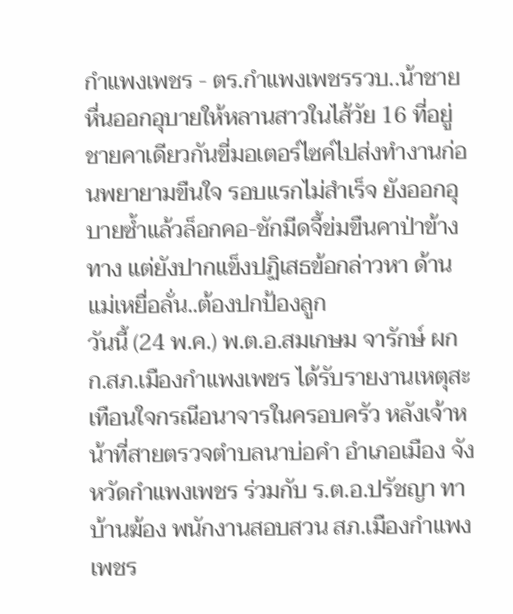กำแพงเพชร - ตร.กำแพงเพชรรวบ..น้าชายหื่นออกอุบายให้หลานสาวในไส้วัย 16 ที่อยู่ชายคาเดียวกันขี่มอเตอร์ไซค์ไปส่งทำงานก่อนพยายามขืนใจ รอบแรกไม่สำเร็จ ยังออกอุบายซ้ำแล้วล็อกคอ-ชักมีดจี้ข่มขืนคาป่าข้างทาง แต่ยังปากแข็งปฏิเสธข้อกล่าวหา ด้านแม่เหยื่อลั่น..ต้องปกป้องลูก
วันนี้ (24 พ.ค.) พ.ต.อ.สมเกษม จารักษ์ ผกก.สภ.เมืองกำแพงเพชร ได้รับรายงานเหตุสะเทือนใจกรณีอนาจารในครอบครัว หลังเจ้าหน้าที่สายตรวจตำบลนาบ่อคำ อำเภอเมือง จังหวัดกำแพงเพชร ร่วมกับ ร.ต.อ.ปรัชญา ทาบ้านฆ้อง พนักงานสอบสวน สภ.เมืองกำแพงเพชร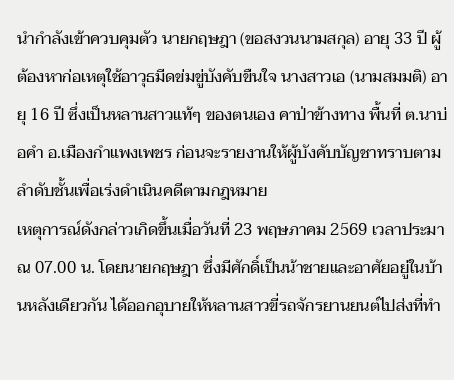นำกำลังเข้าควบคุมตัว นายกฤษฎา (ขอสงวนนามสกุล) อายุ 33 ปี ผู้ต้องหาก่อเหตุใช้อาวุธมีดข่มขู่บังคับขืนใจ นางสาวเอ (นามสมมติ) อายุ 16 ปี ซึ่งเป็นหลานสาวแท้ๆ ของตนเอง คาป่าข้างทาง พื้นที่ ต.นาบ่อคำ อ.เมืองกำแพงเพชร ก่อนจะรายงานให้ผู้บังคับบัญชาทราบตามลำดับชั้นเพื่อเร่งดำเนินคดีตามกฎหมาย
เหตุการณ์ดังกล่าวเกิดขึ้นเมื่อวันที่ 23 พฤษภาคม 2569 เวลาประมาณ 07.00 น. โดยนายกฤษฎา ซึ่งมีศักดิ์เป็นน้าชายและอาศัยอยู่ในบ้านหลังเดียวกัน ได้ออกอุบายให้หลานสาวขี่รถจักรยานยนต์ไปส่งที่ทำ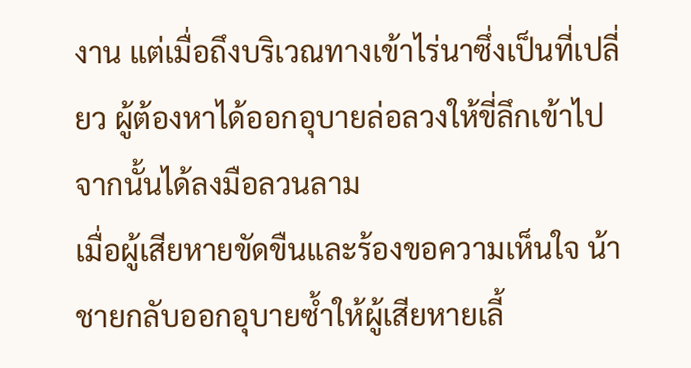งาน แต่เมื่อถึงบริเวณทางเข้าไร่นาซึ่งเป็นที่เปลี่ยว ผู้ต้องหาได้ออกอุบายล่อลวงให้ขี่ลึกเข้าไป จากนั้นได้ลงมือลวนลาม
เมื่อผู้เสียหายขัดขืนและร้องขอความเห็นใจ น้าชายกลับออกอุบายซ้ำให้ผู้เสียหายเลี้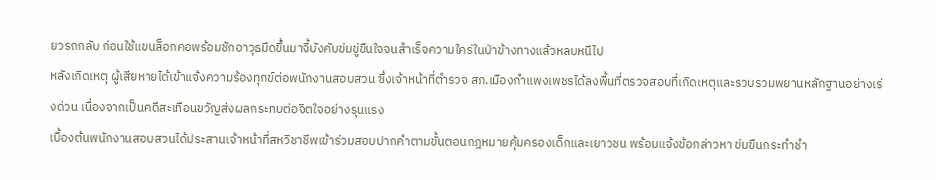ยวรถกลับ ก่อนใช้แขนล็อกคอพร้อมชักอาวุธมีดขึ้นมาจี้บังคับข่มขู่ขืนใจจนสำเร็จความใคร่ในป่าข้างทางแล้วหลบหนีไป
หลังเกิดเหตุ ผู้เสียหายได้เข้าแจ้งความร้องทุกข์ต่อพนักงานสอบสวน ซึ่งเจ้าหน้าที่ตำรวจ สภ.เมืองกำแพงเพชรได้ลงพื้นที่ตรวจสอบที่เกิดเหตุและรวบรวมพยานหลักฐานอย่างเร่งด่วน เนื่องจากเป็นคดีสะเทือนขวัญส่งผลกระทบต่อจิตใจอย่างรุนแรง
เบื้องต้นพนักงานสอบสวนได้ประสานเจ้าหน้าที่สหวิชาชีพเข้าร่วมสอบปากคำตามขั้นตอนกฎหมายคุ้มครองเด็กและเยาวชน พร้อมแจ้งข้อกล่าวหา ข่มขืนกระทำชำ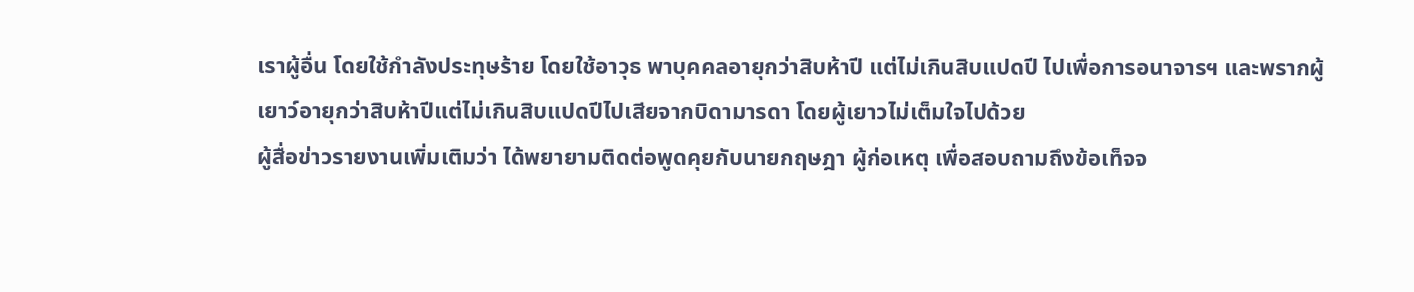เราผู้อื่น โดยใช้กำลังประทุษร้าย โดยใช้อาวุธ พาบุคคลอายุกว่าสิบห้าปี แต่ไม่เกินสิบแปดปี ไปเพื่อการอนาจารฯ และพรากผู้เยาว์อายุกว่าสิบห้าปีแต่ไม่เกินสิบแปดปีไปเสียจากบิดามารดา โดยผู้เยาวไม่เต็มใจไปด้วย
ผู้สื่อข่าวรายงานเพิ่มเติมว่า ได้พยายามติดต่อพูดคุยกับนายกฤษฎา ผู้ก่อเหตุ เพื่อสอบถามถึงข้อเท็จจ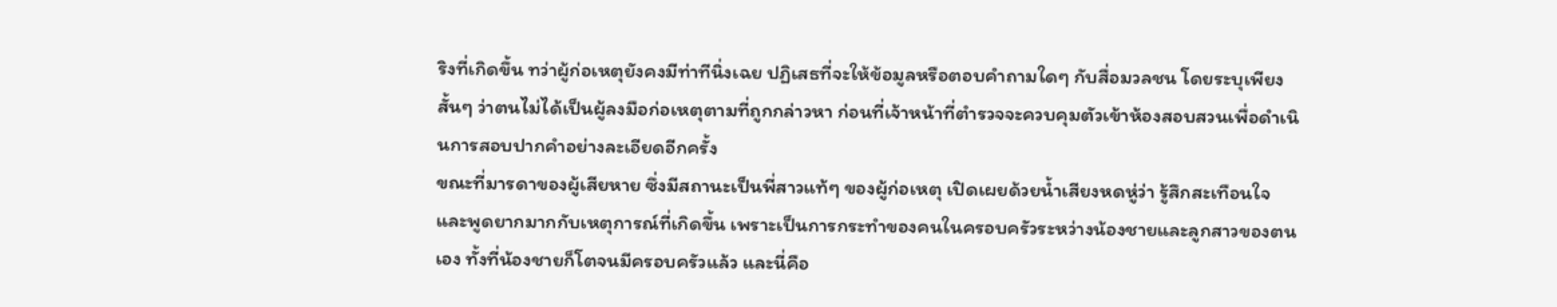ริงที่เกิดขึ้น ทว่าผู้ก่อเหตุยังคงมีท่าทีนิ่งเฉย ปฏิเสธที่จะให้ข้อมูลหรือตอบคำถามใดๆ กับสื่อมวลชน โดยระบุเพียงสั้นๆ ว่าตนไม่ได้เป็นผู้ลงมือก่อเหตุตามที่ถูกกล่าวหา ก่อนที่เจ้าหน้าที่ตำรวจจะควบคุมตัวเข้าห้องสอบสวนเพื่อดำเนินการสอบปากคำอย่างละเอียดอีกครั้ง
ขณะที่มารดาของผู้เสียหาย ซึ่งมีสถานะเป็นพี่สาวแท้ๆ ของผู้ก่อเหตุ เปิดเผยด้วยน้ำเสียงหดหู่ว่า รู้สึกสะเทือนใจและพูดยากมากกับเหตุการณ์ที่เกิดขึ้น เพราะเป็นการกระทำของคนในครอบครัวระหว่างน้องชายและลูกสาวของตนเอง ทั้งที่น้องชายก็โตจนมีครอบครัวแล้ว และนี่คือ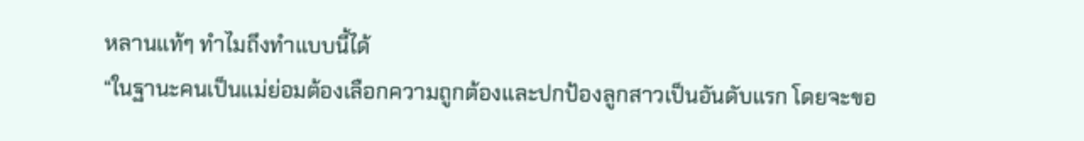หลานแท้ๆ ทำไมถึงทำแบบนี้ได้
“ในฐานะคนเป็นแม่ย่อมต้องเลือกความถูกต้องและปกป้องลูกสาวเป็นอันดับแรก โดยจะขอ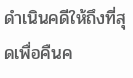ดำเนินคดีให้ถึงที่สุดเพื่อคืนค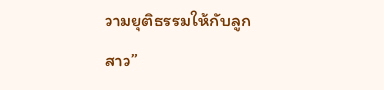วามยุติธรรมให้กับลูกสาว”